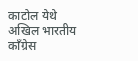काटोल येथे अखिल भारतीय काँग्रेस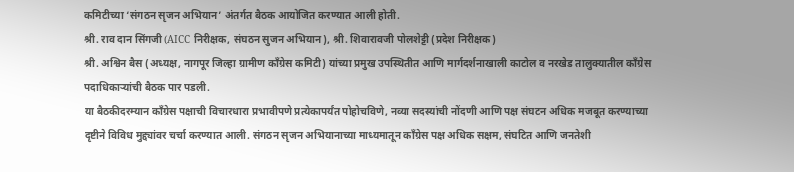कमिटीच्या ‘संगठन सृजन अभियान’ अंतर्गत बैठक आयोजित करण्यात आली होती.
श्री. राव दान सिंगजी (AICC निरीक्षक, संघठन सुजन अभियान), श्री. शिवारावजी पोलशेट्टी (प्रदेश निरीक्षक)
श्री. अश्विन बैस (अध्यक्ष, नागपूर जिल्हा ग्रामीण काँग्रेस कमिटी) यांच्या प्रमुख उपस्थितीत आणि मार्गदर्शनाखाली काटोल व नरखेड तालुक्यातील काँग्रेस पदाधिकाऱ्यांची बैठक पार पडली.
या बैठकीदरम्यान काँग्रेस पक्षाची विचारधारा प्रभावीपणे प्रत्येकापर्यंत पोहोचविणे, नव्या सदस्यांची नोंदणी आणि पक्ष संघटन अधिक मजबूत करण्याच्या दृष्टीने विविध मुद्द्यांवर चर्चा करण्यात आली. संगठन सृजन अभियानाच्या माध्यमातून काँग्रेस पक्ष अधिक सक्षम, संघटित आणि जनतेशी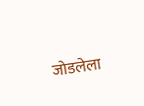जोडलेला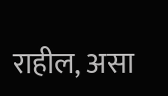राहील, असा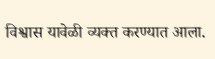विश्वास यावेळी व्यक्त करण्यात आला.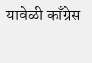यावेळी काँग्रेस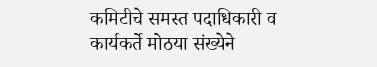कमिटीचे समस्त पदाधिकारी व कार्यकर्ते मोठया संख्येने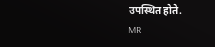उपस्थित होते.
MR